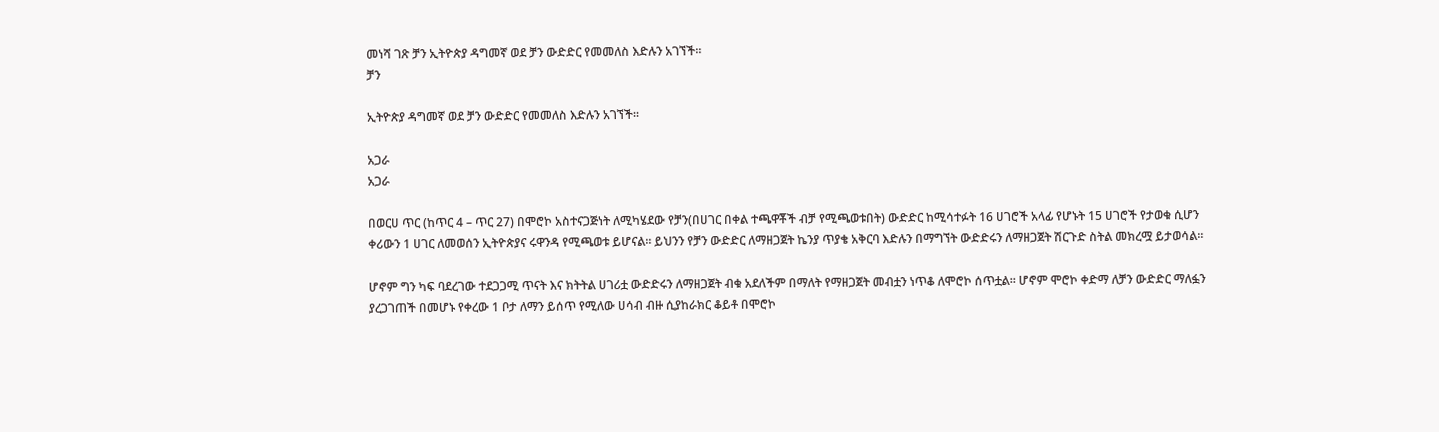መነሻ ገጽ ቻን ኢትዮጵያ ዳግመኛ ወደ ቻን ውድድር የመመለስ እድሉን አገኘች።
ቻን

ኢትዮጵያ ዳግመኛ ወደ ቻን ውድድር የመመለስ እድሉን አገኘች።

አጋራ
አጋራ

በወርሀ ጥር (ከጥር 4 – ጥር 27) በሞሮኮ አስተናጋጅነት ለሚካሄደው የቻን(በሀገር በቀል ተጫዋቾች ብቻ የሚጫወቱበት) ውድድር ከሚሳተፉት 16 ሀገሮች አላፊ የሆኑት 15 ሀገሮች የታወቁ ሲሆን ቀሪውን 1 ሀገር ለመወሰን ኢትዮጵያና ሩዋንዳ የሚጫወቱ ይሆናል። ይህንን የቻን ውድድር ለማዘጋጀት ኬንያ ጥያቄ አቅርባ እድሉን በማግኘት ውድድሩን ለማዘጋጀት ሽርጉድ ስትል መክረሟ ይታወሳል።

ሆኖም ግን ካፍ ባደረገው ተደጋጋሚ ጥናት እና ክትትል ሀገሪቷ ውድድሩን ለማዘጋጀት ብቁ አደለችም በማለት የማዘጋጀት መብቷን ነጥቆ ለሞሮኮ ሰጥቷል። ሆኖም ሞሮኮ ቀድማ ለቻን ውድድር ማለፏን ያረጋገጠች በመሆኑ የቀረው 1 ቦታ ለማን ይሰጥ የሚለው ሀሳብ ብዙ ሲያከራክር ቆይቶ በሞሮኮ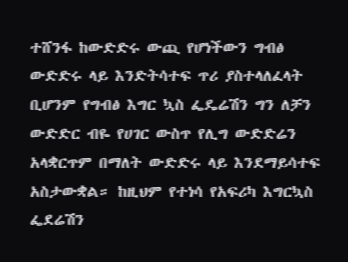ተሸንፋ ከውድድሩ ውጪ የሆነችውን ግብፅ ውድድሩ ላይ እንድትሳተፍ ጥሪ ያስተላለፈላት ቢሆንም የግብፅ እግር ኳስ ፌዴሬሽን ግን ለቻን ውድድር ብዬ የሀገር ውስጥ የሊግ ውድድሬን አላቋርጥም በማለት ውድድሩ ላይ እንደማይሳተፍ አስታውቋል። ከዚህም የተነሳ የአፍሪካ እግርኳስ ፌደሬሽን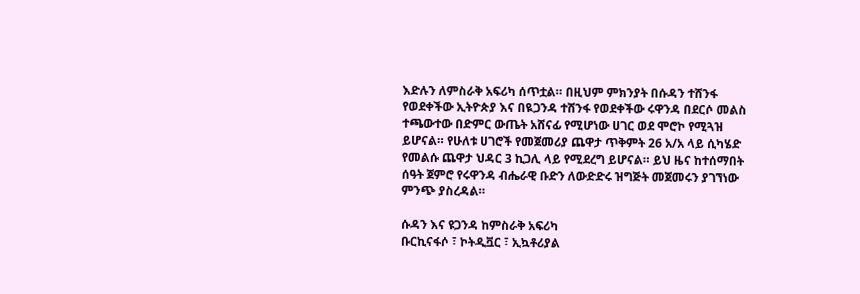እድሉን ለምስራቅ አፍሪካ ሰጥቷል። በዚህም ምክንያት በሱዳን ተሸንፋ የወደቀችው ኢትዮጵያ እና በዪጋንዳ ተሸንፋ የወደቀችው ሩዋንዳ በደርሶ መልስ ተጫውተው በድምር ውጤት አሸናፊ የሚሆነው ሀገር ወደ ሞሮኮ የሚጓዝ ይሆናል። የሁለቱ ሀገሮች የመጀመሪያ ጨዋታ ጥቅምት 26 አ/አ ላይ ሲካሄድ የመልሱ ጨዋታ ህዳር 3 ኪጋሊ ላይ የሚደረግ ይሆናል። ይህ ዜና ከተሰማበት ሰዓት ጀምሮ የሩዋንዳ ብሔራዊ ቡድን ለውድድሩ ዝግጅት መጀመሩን ያገኘነው ምንጭ ያስረዳል።

ሱዳን እና ዩጋንዳ ከምስራቅ አፍሪካ
ቡርኪናፋሶ ፣ ኮትዲቯር ፣ ኢኳቶሪያል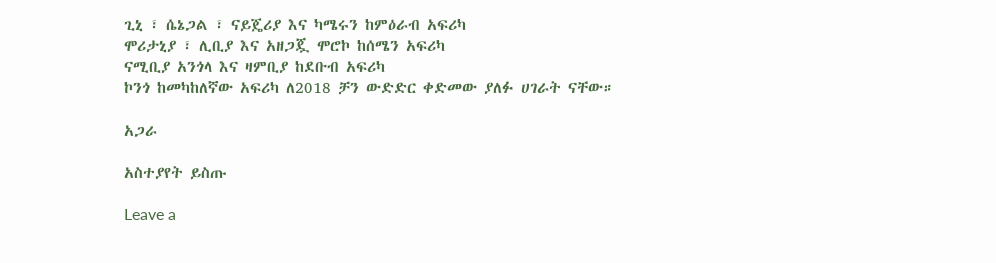ጊኒ ፣ ሴኔጋል ፣ ናይጄሪያ እና ካሜሩን ከምዕራብ አፍሪካ
ሞሪታኒያ ፣ ሊቢያ እና አዘጋጇ ሞሮኮ ከሰሜን አፍሪካ
ናሚቢያ አንጎላ እና ዛምቢያ ከደቡብ አፍሪካ
ኮንጎ ከመካከለኛው አፍሪካ ለ2018 ቻን ውድድር ቀድመው ያለፉ ሀገራት ናቸው።

አጋራ

አስተያየት ይስጡ

Leave a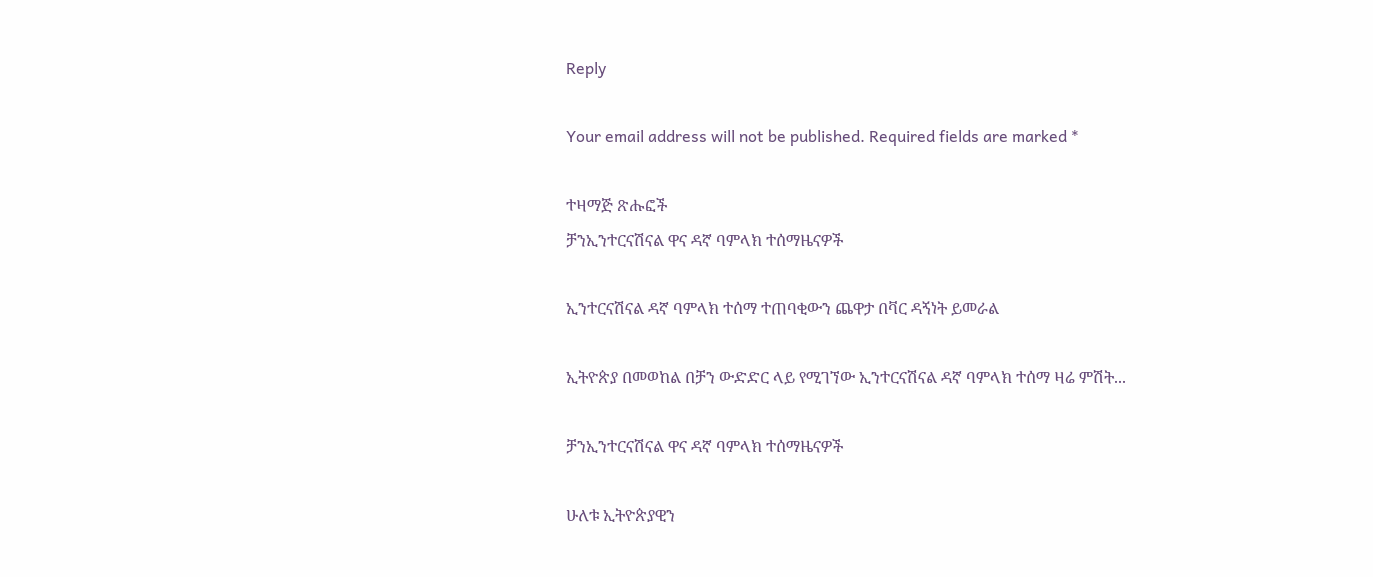Reply

Your email address will not be published. Required fields are marked *

ተዛማጅ ጽሑፎች
ቻንኢንተርናሽናል ዋና ዳኛ ባምላክ ተሰማዜናዎች

ኢንተርናሽናል ዳኛ ባምላክ ተሰማ ተጠባቂውን ጨዋታ በቫር ዳኝነት ይመራል

ኢትዮጵያ በመወከል በቻን ውድድር ላይ የሚገኘው ኢንተርናሽናል ዳኛ ባምላክ ተሰማ ዛሬ ምሽት...

ቻንኢንተርናሽናል ዋና ዳኛ ባምላክ ተሰማዜናዎች

ሁለቱ ኢትዮጵያዊን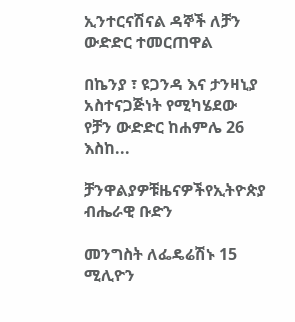ኢንተርናሽናል ዳኞች ለቻን ውድድር ተመርጠዋል

በኬንያ ፣ ዩጋንዳ እና ታንዛኒያ አስተናጋጅነት የሚካሄደው የቻን ውድድር ከሐምሌ 26 እስከ...

ቻንዋልያዎቹዜናዎችየኢትዮጵያ ብሔራዊ ቡድን

መንግስት ለፌዴሬሽኑ 15 ሚሊዮን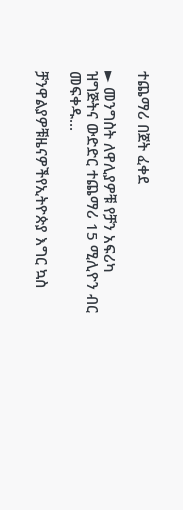ተጨማሪ በጀት ፈቀደ

► መንግስት ለዋሊያዎቹ የቻን አፍሪካ ዝግጅትና ውድድር ተጨማሪ 15 ሚሊዮን ብር መፍቀዱ...

ቻንዋልያዎቹዜናዎችየኢትዮጵያ እግር ኳስ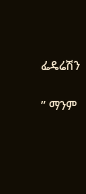ፌዴሬሽን

” ማንም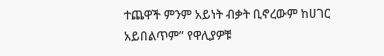ተጨዋች ምንም አይነት ብቃት ቢኖረውም ከሀገር አይበልጥም” የዋሊያዎቹ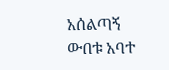አሰልጣኝ ውበቱ አባተ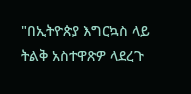"በኢትዮጵያ እግርኳስ ላይ ትልቅ አስተዋጽዎ ላደረጉ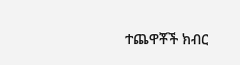ተጨዋቾች ክብር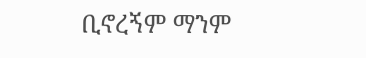ቢኖረኝም ማንም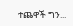ተጨዋች ግን...